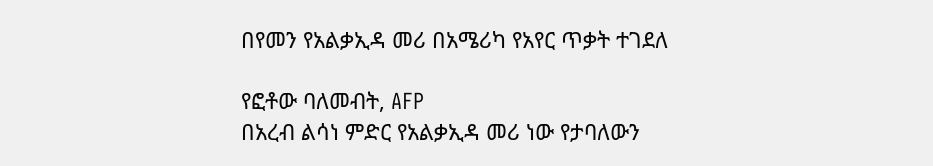በየመን የአልቃኢዳ መሪ በአሜሪካ የአየር ጥቃት ተገደለ

የፎቶው ባለመብት, AFP
በአረብ ልሳነ ምድር የአልቃኢዳ መሪ ነው የታባለውን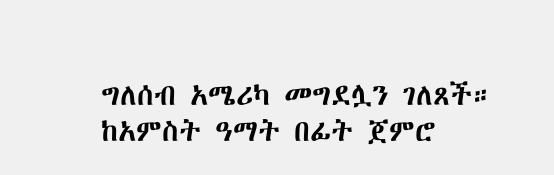ግለሰብ አሜሪካ መግደሏን ገለጸች።
ከአምስት ዓማት በፊት ጀምሮ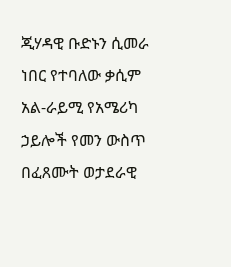ጂሃዳዊ ቡድኑን ሲመራ ነበር የተባለው ቃሲም አል-ራይሚ የአሜሪካ ኃይሎች የመን ውስጥ በፈጸሙት ወታደራዊ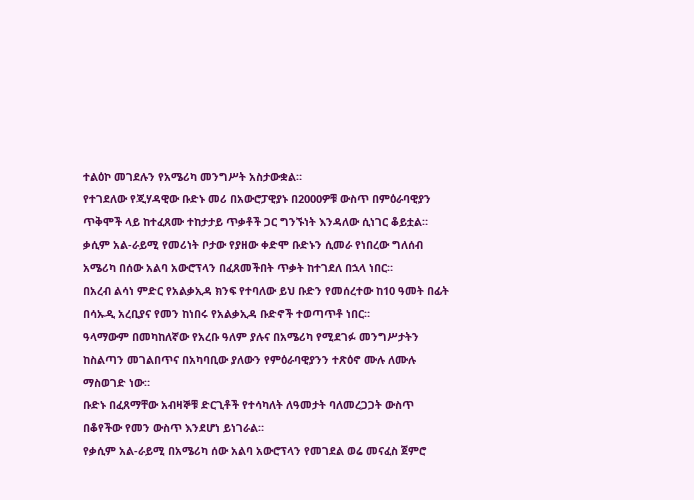ተልዕኮ መገደሉን የአሜሪካ መንግሥት አስታውቋል።
የተገደለው የጂሃዳዊው ቡድኑ መሪ በአውሮፓዊያኑ በ2000ዎቹ ውስጥ በምዕራባዊያን ጥቅሞች ላይ ከተፈጸሙ ተከታታይ ጥቃቶች ጋር ግንኙነት እንዳለው ሲነገር ቆይቷል።
ቃሲም አል-ራይሚ የመሪነት ቦታው የያዘው ቀድሞ ቡድኑን ሲመራ የነበረው ግለሰብ አሜሪካ በሰው አልባ አውሮፕላን በፈጸመችበት ጥቃት ከተገደለ በኋላ ነበር።
በአረብ ልሳነ ምድር የአልቃኢዳ ክንፍ የተባለው ይህ ቡድን የመሰረተው ከ10 ዓመት በፊት በሳኡዲ አረቢያና የመን ከነበሩ የአልቃኢዳ ቡድኖች ተወጣጥቶ ነበር።
ዓላማውም በመካከለኛው የአረቡ ዓለም ያሉና በአሜሪካ የሚደገፉ መንግሥታትን ከስልጣን መገልበጥና በአካባቢው ያለውን የምዕራባዊያንን ተጽዕኖ ሙሉ ለሙሉ ማስወገድ ነው።
ቡድኑ በፈጸማቸው አብዛኞቹ ድርጊቶች የተሳካለት ለዓመታት ባለመረጋጋት ውስጥ በቆየችው የመን ውስጥ እንደሆነ ይነገራል።
የቃሲም አል-ራይሚ በአሜሪካ ሰው አልባ አውሮፕላን የመገደል ወሬ መናፈስ ጀምሮ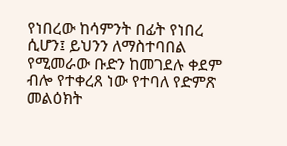የነበረው ከሳምንት በፊት የነበረ ሲሆን፤ ይህንን ለማስተባበል የሚመራው ቡድን ከመገደሉ ቀደም ብሎ የተቀረጸ ነው የተባለ የድምጽ መልዕክት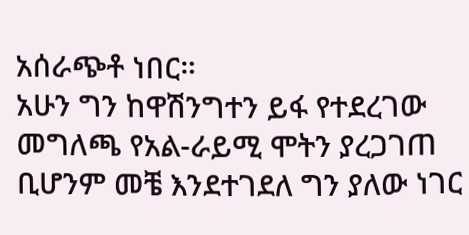አሰራጭቶ ነበር።
አሁን ግን ከዋሽንግተን ይፋ የተደረገው መግለጫ የአል-ራይሚ ሞትን ያረጋገጠ ቢሆንም መቼ እንደተገደለ ግን ያለው ነገር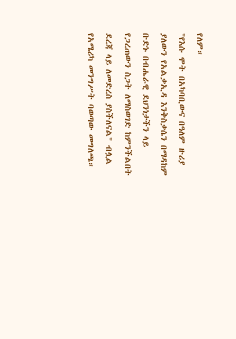የለም።
"የእሱ ሞት በአካባቢውና በዓለም ዙሪያ ያለውን የአልቃኢዳ እንቅስቃሴን በማዳከም ቡድኑ በብሔራዊ ደህንነታችን ላይ የጋረጠውን ስጋት ለማስወገድ ከምንችልበት ደረጃ ላይ ለመድረስ ያስችለናል" ብሏል የአሜሪካ መንግሥት ባወጣው መግለጫ።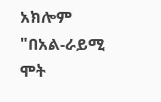አክሎም "በአል-ራይሚ ሞት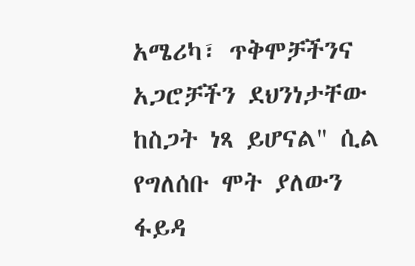አሜሪካ፣ ጥቅሞቻችንና አጋሮቻችን ደህንነታቸው ከስጋት ነጻ ይሆናል" ሲል የግለሰቡ ሞት ያለውን ፋይዳ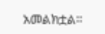አመልክቷል።